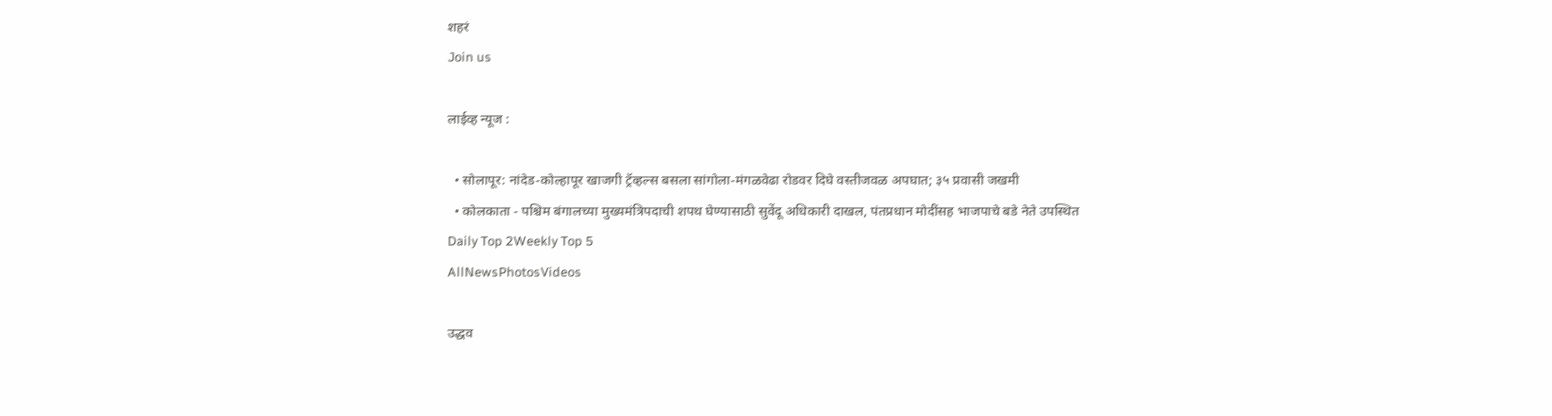शहरं
Join us

लाईव्ह न्यूज :

  • सोलापूर: नांदेड-कोल्हापूर खाजगी ट्रॅव्हल्स बसला सांगोला-मंगळवेढा रोडवर दिघे वस्तीजवळ अपघात; ३५ प्रवासी जखमी
  • कोलकाता - पश्चिम बंगालच्या मुख्यमंत्रिपदाची शपथ घेण्यासाठी सुवेंदू अधिकारी दाखल, पंतप्रधान मोदींसह भाजपाचे बडे नेते उपस्थित
Daily Top 2Weekly Top 5
AllNewsPhotosVideos

उद्धव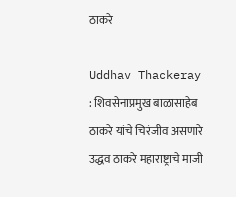ठाकरे

Uddhav Thackeray : शिवसेनाप्रमुख बाळासाहेब ठाकरे यांचे चिरंजीव असणारे उद्धव ठाकरे महाराष्ट्राचे माजी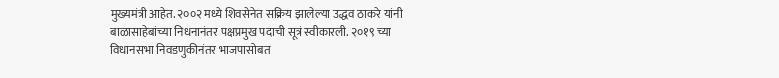मुख्यमंत्री आहेत. २००२ मध्ये शिवसेनेत सक्रिय झालेल्या उद्धव ठाकरे यांनी बाळासाहेबांच्या निधनानंतर पक्षप्रमुख पदाची सूत्रं स्वीकारली. २०१९ च्या विधानसभा निवडणुकीनंतर भाजपासोबत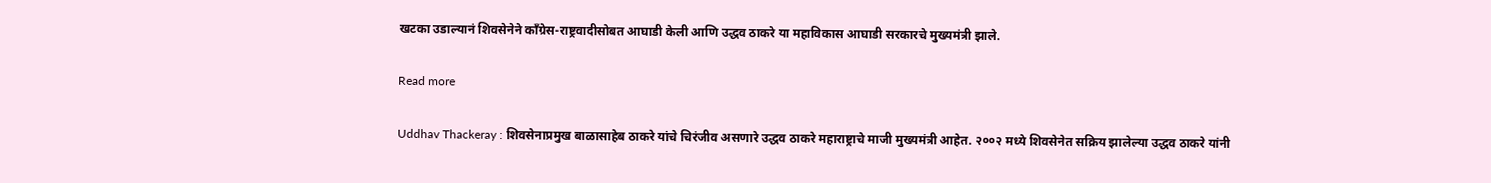खटका उडाल्यानं शिवसेनेने काँग्रेस-राष्ट्रवादीसोबत आघाडी केली आणि उद्धव ठाकरे या महाविकास आघाडी सरकारचे मुख्यमंत्री झाले.

Read more

Uddhav Thackeray : शिवसेनाप्रमुख बाळासाहेब ठाकरे यांचे चिरंजीव असणारे उद्धव ठाकरे महाराष्ट्राचे माजी मुख्यमंत्री आहेत. २००२ मध्ये शिवसेनेत सक्रिय झालेल्या उद्धव ठाकरे यांनी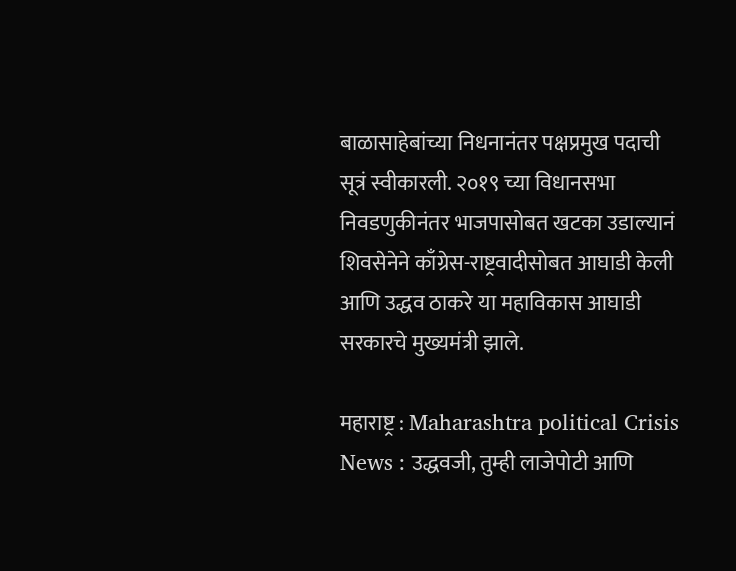बाळासाहेबांच्या निधनानंतर पक्षप्रमुख पदाची सूत्रं स्वीकारली. २०१९ च्या विधानसभा निवडणुकीनंतर भाजपासोबत खटका उडाल्यानं शिवसेनेने काँग्रेस-राष्ट्रवादीसोबत आघाडी केली आणि उद्धव ठाकरे या महाविकास आघाडी सरकारचे मुख्यमंत्री झाले.

महाराष्ट्र : Maharashtra political Crisis News : उद्धवजी, तुम्ही लाजेपोटी आणि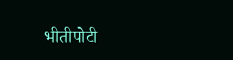भीतीपोटी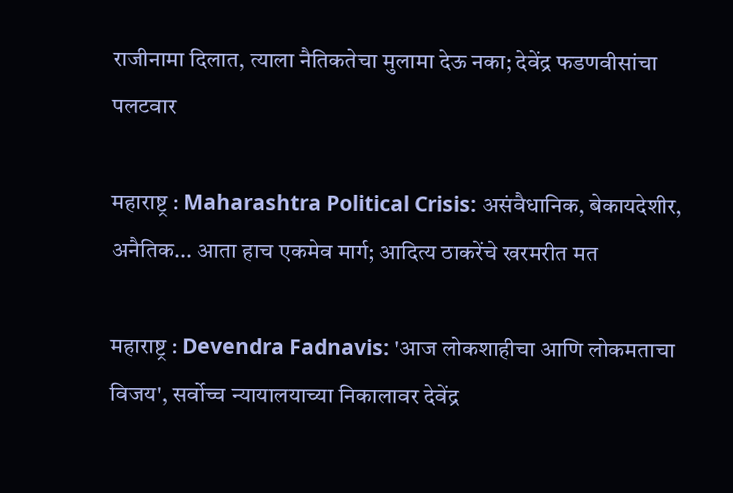राजीनामा दिलात, त्याला नैतिकतेचा मुलामा देऊ नका; देवेंद्र फडणवीसांचा पलटवार

महाराष्ट्र : Maharashtra Political Crisis: असंवैधानिक, बेकायदेशीर, अनैतिक... आता हाच एकमेव मार्ग; आदित्य ठाकरेंचे खरमरीत मत

महाराष्ट्र : Devendra Fadnavis: 'आज लोकशाहीचा आणि लोकमताचा विजय', सर्वोच्च न्यायालयाच्या निकालावर देवेंद्र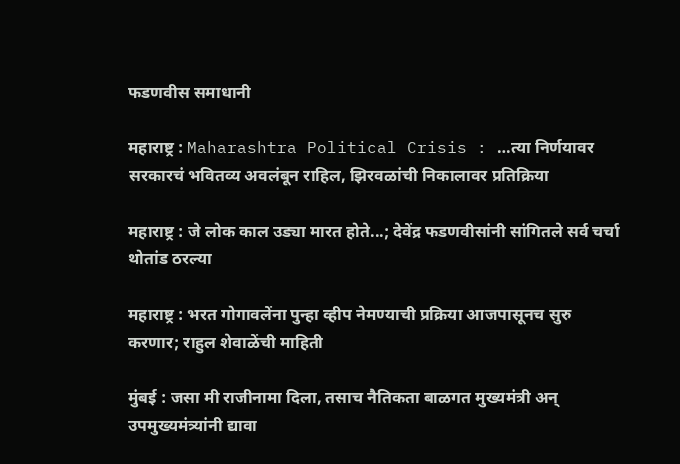फडणवीस समाधानी

महाराष्ट्र : Maharashtra Political Crisis : …त्या निर्णयावर सरकारचं भवितव्य अवलंबून राहिल, झिरवळांची निकालावर प्रतिक्रिया

महाराष्ट्र : जे लोक काल उड्या मारत होते...; देवेंद्र फडणवीसांनी सांगितले सर्व चर्चा थोतांड ठरल्या

महाराष्ट्र : भरत गोगावलेंना पुन्हा व्हीप नेमण्याची प्रक्रिया आजपासूनच सुरु करणार; राहुल शेवाळेंची माहिती

मुंबई : जसा मी राजीनामा दिला, तसाच नैतिकता बाळगत मुख्यमंत्री अन् उपमुख्यमंत्र्यांनी द्यावा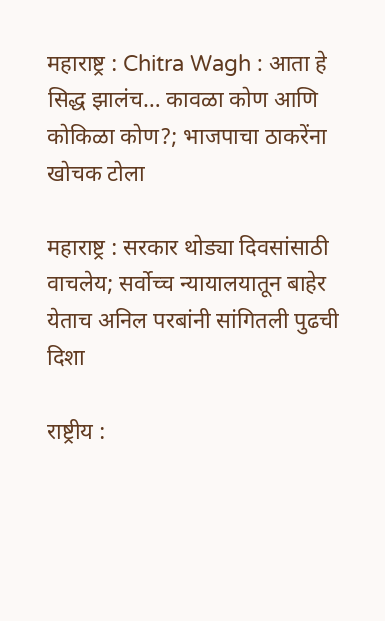महाराष्ट्र : Chitra Wagh : आता हे सिद्ध झालंच… कावळा कोण आणि कोकिळा कोण?; भाजपाचा ठाकरेंना खोचक टोला

महाराष्ट्र : सरकार थोड्या दिवसांसाठी वाचलेय; सर्वोच्च न्यायालयातून बाहेर येताच अनिल परबांनी सांगितली पुढची दिशा

राष्ट्रीय :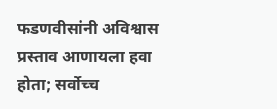फडणवीसांनी अविश्वास प्रस्ताव आणायला हवा होता; सर्वोच्च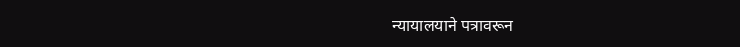न्यायालयाने पत्रावरून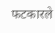फटकारले